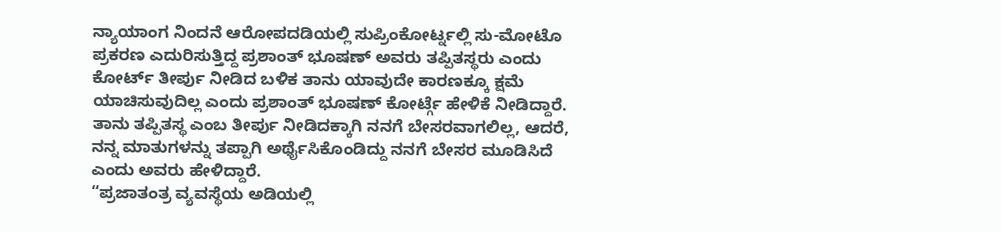ನ್ಯಾಯಾಂಗ ನಿಂದನೆ ಆರೋಪದಡಿಯಲ್ಲಿ ಸುಪ್ರಿಂಕೋರ್ಟ್ನಲ್ಲಿ ಸು-ಮೋಟೊ ಪ್ರಕರಣ ಎದುರಿಸುತ್ತಿದ್ದ ಪ್ರಶಾಂತ್ ಭೂಷಣ್ ಅವರು ತಪ್ಪಿತಸ್ಥರು ಎಂದು ಕೋರ್ಟ್ ತೀರ್ಪು ನೀಡಿದ ಬಳಿಕ ತಾನು ಯಾವುದೇ ಕಾರಣಕ್ಕೂ ಕ್ಷಮೆ ಯಾಚಿಸುವುದಿಲ್ಲ ಎಂದು ಪ್ರಶಾಂತ್ ಭೂಷಣ್ ಕೋರ್ಟ್ಗೆ ಹೇಳಿಕೆ ನೀಡಿದ್ದಾರೆ. ತಾನು ತಪ್ಪಿತಸ್ಥ ಎಂಬ ತೀರ್ಪು ನೀಡಿದಕ್ಕಾಗಿ ನನಗೆ ಬೇಸರವಾಗಲಿಲ್ಲ, ಆದರೆ, ನನ್ನ ಮಾತುಗಳನ್ನು ತಪ್ಪಾಗಿ ಅರ್ಥೈಸಿಕೊಂಡಿದ್ದು ನನಗೆ ಬೇಸರ ಮೂಡಿಸಿದೆ ಎಂದು ಅವರು ಹೇಳಿದ್ದಾರೆ.
“ಪ್ರಜಾತಂತ್ರ ವ್ಯವಸ್ಥೆಯ ಅಡಿಯಲ್ಲಿ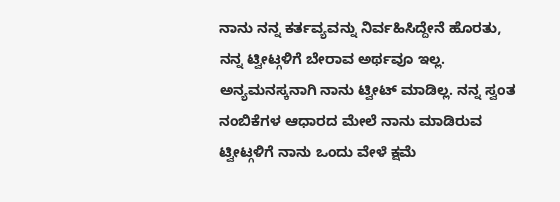ನಾನು ನನ್ನ ಕರ್ತವ್ಯವನ್ನು ನಿರ್ವಹಿಸಿದ್ದೇನೆ ಹೊರತು, ನನ್ನ ಟ್ವೀಟ್ಗಳಿಗೆ ಬೇರಾವ ಅರ್ಥವೂ ಇಲ್ಲ. ಅನ್ಯಮನಸ್ಕನಾಗಿ ನಾನು ಟ್ವೀಟ್ ಮಾಡಿಲ್ಲ. ನನ್ನ ಸ್ವಂತ ನಂಬಿಕೆಗಳ ಆಧಾರದ ಮೇಲೆ ನಾನು ಮಾಡಿರುವ ಟ್ವೀಟ್ಗಳಿಗೆ ನಾನು ಒಂದು ವೇಳೆ ಕ್ಷಮೆ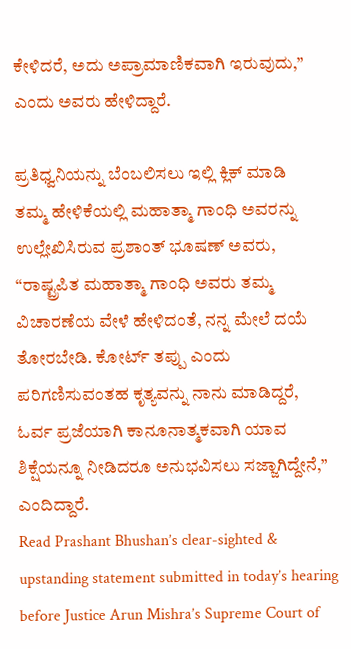ಕೇಳಿದರೆ, ಅದು ಅಪ್ರಾಮಾಣಿಕವಾಗಿ ಇರುವುದು,” ಎಂದು ಅವರು ಹೇಳಿದ್ದಾರೆ.

ಪ್ರತಿಧ್ವನಿಯನ್ನು ಬೆಂಬಲಿಸಲು ಇಲ್ಲಿ ಕ್ಲಿಕ್ ಮಾಡಿ
ತಮ್ಮ ಹೇಳಿಕೆಯಲ್ಲಿ ಮಹಾತ್ಮಾ ಗಾಂಧಿ ಅವರನ್ನು ಉಲ್ಲೇಖಿಸಿರುವ ಪ್ರಶಾಂತ್ ಭೂಷಣ್ ಅವರು, “ರಾಷ್ಟ್ರಪಿತ ಮಹಾತ್ಮಾ ಗಾಂಧಿ ಅವರು ತಮ್ಮ ವಿಚಾರಣೆಯ ವೇಳೆ ಹೇಳಿದಂತೆ, ನನ್ನ ಮೇಲೆ ದಯೆ ತೋರಬೇಡಿ. ಕೋರ್ಟ್ ತಪ್ಪು ಎಂದು ಪರಿಗಣಿಸುವಂತಹ ಕೃತ್ಯವನ್ನು ನಾನು ಮಾಡಿದ್ದರೆ, ಓರ್ವ ಪ್ರಜೆಯಾಗಿ ಕಾನೂನಾತ್ಮಕವಾಗಿ ಯಾವ ಶಿಕ್ಷೆಯನ್ನೂ ನೀಡಿದರೂ ಅನುಭವಿಸಲು ಸಜ್ಜಾಗಿದ್ದೇನೆ,” ಎಂದಿದ್ದಾರೆ.
Read Prashant Bhushan’s clear-sighted & upstanding statement submitted in today’s hearing before Justice Arun Mishra’s Supreme Court of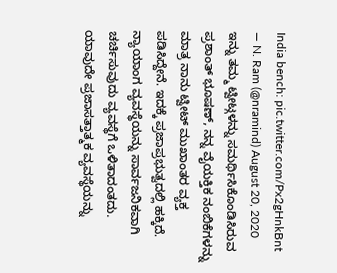India bench: pic.twitter.com/Px2gHnkBnt
— N. Ram (@nramind) August 20, 2020
ಇನ್ನು ತಮ್ಮ ಟ್ವೀಟ್ಗಳನ್ನು ಸಮರ್ಥಿಸಿಕೊಂಡಿಸಿರುವ ಪ್ರಶಾಂತ್ ಭೂಷಣ್, ನನ್ನ ವೈಯಕ್ತಿಕ ನಂಬಿಕೆಗಳನ್ನು ಮಾತ್ರ ನಾನು ಟ್ವೀಟ್ ಮುಖಾಂತರ ವ್ಯಕ್ತ ಪಡಿಸಿದ್ದೇನೆ. ಇದಕ್ಕೆ ಪ್ರಜಾಪ್ರಭುತ್ವದಲ್ಲಿ ಹಕ್ಕಿದೆ. ನ್ಯಾಯಾಂಗ ವ್ಯವಸ್ಥೆಯನ್ನು ಸಾರ್ವಜನಿಕವಾಗಿ ಚರ್ಚಿಸುವುದು ವ್ಯವಸ್ಥೆಗೆ ಒಳಿತಾದಂತದು. ಯಾವುದೇ ಪ್ರಜಾಸತ್ತಾತ್ಮಕ ವ್ಯವಸ್ಥೆಯನ್ನು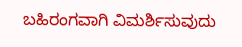ಬಹಿರಂಗವಾಗಿ ವಿಮರ್ಶಿಸುವುದು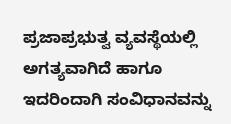ಪ್ರಜಾಪ್ರಭುತ್ವ ವ್ಯವಸ್ಥೆಯಲ್ಲಿ ಅಗತ್ಯವಾಗಿದೆ ಹಾಗೂ ಇದರಿಂದಾಗಿ ಸಂವಿಧಾನವನ್ನು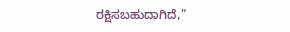ರಕ್ಷಿಸಬಹುದಾಗಿದೆ,”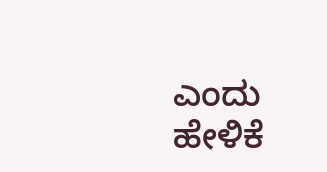ಎಂದು ಹೇಳಿಕೆ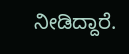ನೀಡಿದ್ದಾರೆ.